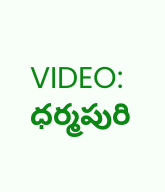VIDEO: ధర్మపురి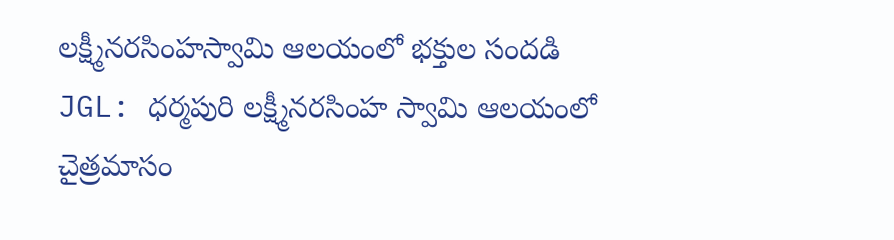లక్ష్మీనరసింహస్వామి ఆలయంలో భక్తుల సందడి
JGL: ధర్మపురి లక్ష్మీనరసింహ స్వామి ఆలయంలో చైత్రమాసం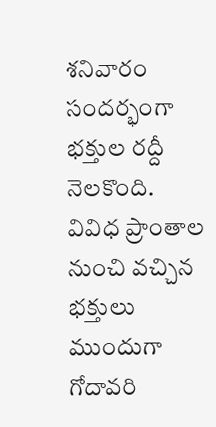శనివారం సందర్భంగా భక్తుల రద్దీ నెలకొంది. వివిధ ప్రాంతాల నుంచి వచ్చిన భక్తులు ముందుగా గోదావరి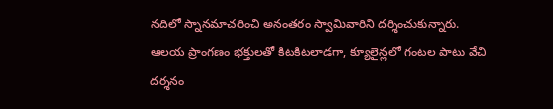నదిలో స్నానమాచరించి అనంతరం స్వామివారిని దర్శించుకున్నారు. ఆలయ ప్రాంగణం భక్తులతో కిటకిటలాడగా, క్యూలైన్లలో గంటల పాటు వేచి దర్శనం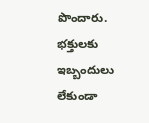పొందారు. భక్తులకు ఇబ్బందులు లేకుండా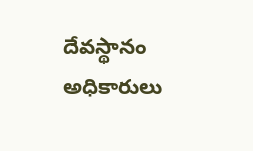దేవస్థానం అధికారులు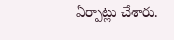ఏర్పాట్లు చేశారు.